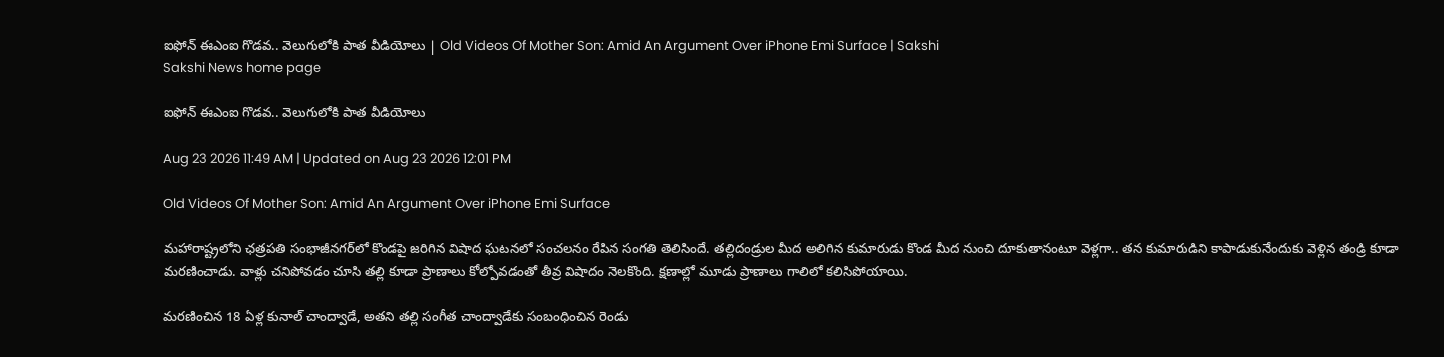ఐఫోన్‌ ఈఎంఐ గొడవ.. వెలుగులోకి పాత వీడియోలు | Old Videos Of Mother Son: Amid An Argument Over iPhone Emi Surface | Sakshi
Sakshi News home page

ఐఫోన్‌ ఈఎంఐ గొడవ.. వెలుగులోకి పాత వీడియోలు

Aug 23 2026 11:49 AM | Updated on Aug 23 2026 12:01 PM

Old Videos Of Mother Son: Amid An Argument Over iPhone Emi Surface

మహారాష్ట్రలోని ఛత్రపతి సంభాజీనగర్‌లో కొండపై జరిగిన విషాద ఘటనలో సంచలనం రేపిన సంగతి తెలిసిందే. తల్లిదండ్రుల మీద అలిగిన కుమారుడు కొండ మీద నుంచి దూకుతానంటూ వెళ్లగా.. తన కుమారుడిని కాపాడుకునేందుకు వెళ్లిన తండ్రి కూడా మరణించాడు. వాళ్లు చనిపోవడం చూసి తల్లి కూడా ప్రాణాలు కోల్పోవడంతో తీవ్ర విషాదం నెలకొంది. క్షణాల్లో మూడు ప్రాణాలు గాలిలో కలిసిపోయాయి.

మరణించిన 18 ఏళ్ల కునాల్ చాంద్వాడే, అతని తల్లి సంగీత చాంద్వాడేకు సంబంధించిన రెండు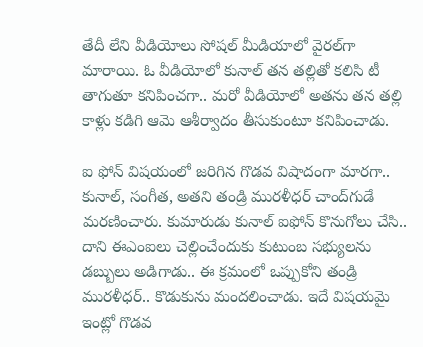తేదీ లేని వీడియోలు సోషల్ మీడియాలో వైరల్‌గా మారాయి. ఓ వీడియోలో కునాల్ తన తల్లితో కలిసి టీ తాగుతూ కనిపించగా.. మరో వీడియోలో అతను తన తల్లి కాళ్లు కడిగి ఆమె ఆశీర్వాదం తీసుకుంటూ కనిపించాడు.

ఐ ఫోన్ విషయంలో జరిగిన గొడవ విషాదంగా మారగా.. కునాల్, సంగీత, అతని తండ్రి మురళీధర్ చాంద్‌గుడే మరణించారు. కుమారుడు కునాల్ ఐఫోన్ కొనుగోలు చేసి.. దాని ఈఎంఐలు చెల్లించేందుకు కుటుంబ సభ్యులను డబ్బులు అడిగాడు.. ఈ క్రమంలో ఒప్పుకోని తండ్రి మురళీధర్‌.. కొడుకును మందలించాడు. ఇదే విషయమై ఇంట్లో గొడవ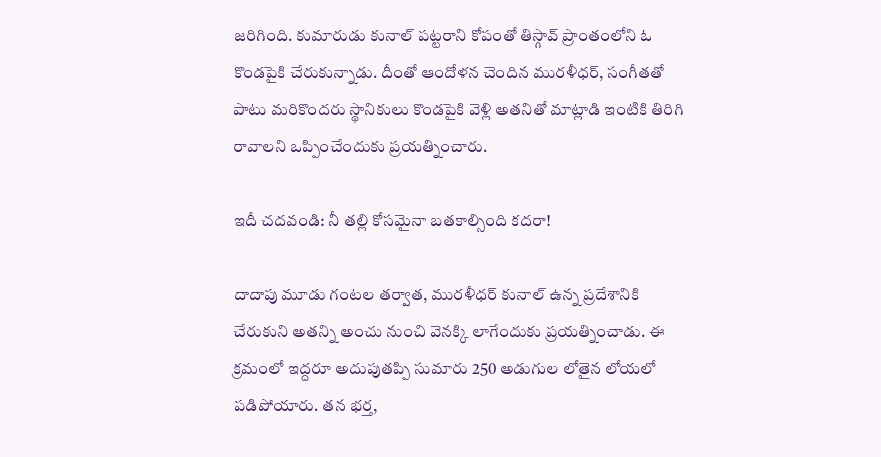జరిగింది. కుమారుడు కునాల్‌ పట్టరాని కోపంతో తిస్గావ్‌ ప్రాంతంలోని ఓ కొండపైకి చేరుకున్నాడు. దీంతో ఆందోళన చెందిన మురళీధర్, సంగీతతో పాటు మరికొందరు స్థానికులు కొండపైకి వెళ్లి అతనితో మాట్లాడి ఇంటికి తిరిగి రావాలని ఒప్పించేందుకు ప్రయత్నించారు.

ఇదీ చదవండి: నీ తల్లి కోసమైనా బతకాల్సింది కదరా!

దాదాపు మూడు గంటల తర్వాత, మురళీధర్ కునాల్ ఉన్న ప్రదేశానికి చేరుకుని అతన్ని అంచు నుంచి వెనక్కి లాగేందుకు ప్రయత్నించాడు. ఈ క్రమంలో ఇద్దరూ అదుపుతప్పి సుమారు 250 అడుగుల లోతైన లోయలో పడిపోయారు. తన భర్త,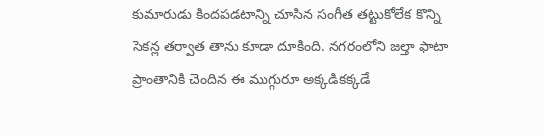కుమారుడు కిందపడటాన్ని చూసిన సంగీత తట్టుకోలేక కొన్ని సెకన్ల తర్వాత తాను కూడా దూకింది. నగరంలోని జల్తా ఫాటా ప్రాంతానికి చెందిన ఈ ముగ్గురూ అక్కడికక్కడే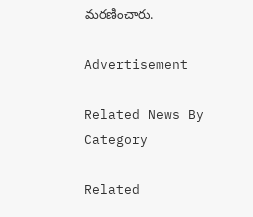మరణించారు.

Advertisement

Related News By Category

Related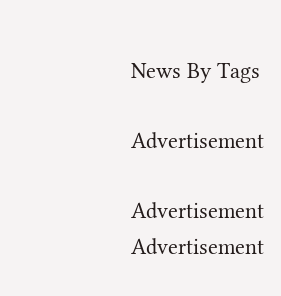News By Tags

Advertisement

Advertisement
Advertisement